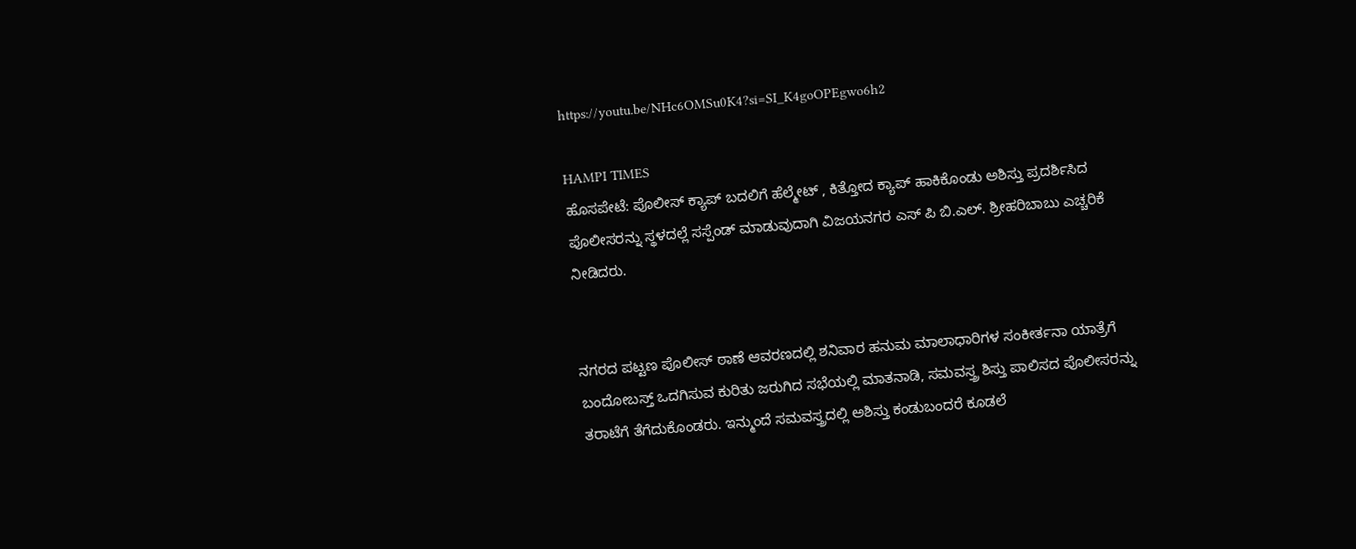https://youtu.be/NHc6OMSu0K4?si=SI_K4goOPEgwo6h2

HAMPI TIMES
ಹೊಸಪೇಟೆ: ಪೊಲೀಸ್ ಕ್ಯಾಪ್ ಬದಲಿಗೆ ಹೆಲ್ಮೇಟ್ , ಕಿತ್ತೋದ ಕ್ಯಾಪ್ ಹಾಕಿಕೊಂಡು ಅಶಿಸ್ತು ಪ್ರದರ್ಶಿಸಿದ ಪೊಲೀಸರನ್ನು ಸ್ಥಳದಲ್ಲೆ ಸಸ್ಪೆಂಡ್ ಮಾಡುವುದಾಗಿ ವಿಜಯನಗರ ಎಸ್ ಪಿ ಬಿ.ಎಲ್. ಶ್ರೀಹರಿಬಾಬು ಎಚ್ಚರಿಕೆ ನೀಡಿದರು.


ನಗರದ ಪಟ್ಟಣ ಪೊಲೀಸ್ ಠಾಣೆ ಆವರಣದಲ್ಲಿ ಶನಿವಾರ ಹನುಮ ಮಾಲಾಧಾರಿಗಳ ಸಂಕೀರ್ತನಾ ಯಾತ್ರೆಗೆ ಬಂದೋಬಸ್ತ್ ಒದಗಿಸುವ ಕುರಿತು ಜರುಗಿದ ಸಭೆಯಲ್ಲಿ ಮಾತನಾಡಿ, ಸಮವಸ್ತ್ರ ಶಿಸ್ತು ಪಾಲಿಸದ ಪೊಲೀಸರನ್ನು ತರಾಟೆಗೆ ತೆಗೆದುಕೊಂಡರು. ಇನ್ಮುಂದೆ ಸಮವಸ್ತ್ರದಲ್ಲಿ ಅಶಿಸ್ತು ಕಂಡುಬಂದರೆ ಕೂಡಲೆ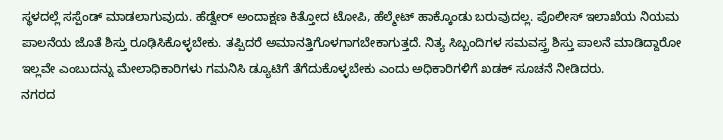ಸ್ಥಳದಲ್ಲೆ ಸಸ್ಪೆಂಡ್ ಮಾಡಲಾಗುವುದು. ಹೆಡ್ವೇರ್ ಅಂದಾಕ್ಷಣ ಕಿತ್ತೋದ ಟೋಪಿ, ಹೆಲ್ಮೇಟ್ ಹಾಕ್ಕೊಂಡು ಬರುವುದಲ್ಲ. ಪೊಲೀಸ್ ಇಲಾಖೆಯ ನಿಯಮ ಪಾಲನೆಯ ಜೊತೆ ಶಿಸ್ತು ರೂಢಿಸಿಕೊಳ್ಳಬೇಕು. ತಪ್ಪಿದರೆ ಅಮಾನತ್ತಿಗೊಳಗಾಗಬೇಕಾಗುತ್ತದೆ. ನಿತ್ಯ ಸಿಬ್ಬಂದಿಗಳ ಸಮವಸ್ತ್ರ ಶಿಸ್ತು ಪಾಲನೆ ಮಾಡಿದ್ದಾರೋ ಇಲ್ಲವೇ ಎಂಬುದನ್ನು ಮೇಲಾಧಿಕಾರಿಗಳು ಗಮನಿಸಿ ಡ್ಯೂಟಿಗೆ ತೆಗೆದುಕೊಳ್ಳಬೇಕು ಎಂದು ಅಧಿಕಾರಿಗಳಿಗೆ ಖಡಕ್ ಸೂಚನೆ ನೀಡಿದರು.
ನಗರದ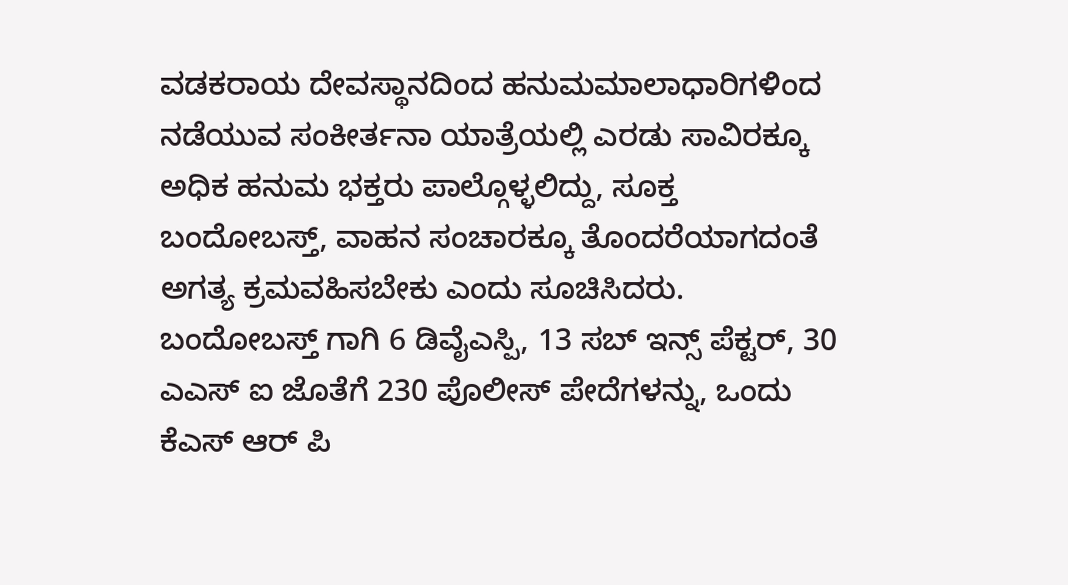ವಡಕರಾಯ ದೇವಸ್ಥಾನದಿಂದ ಹನುಮಮಾಲಾಧಾರಿಗಳಿಂದ ನಡೆಯುವ ಸಂಕೀರ್ತನಾ ಯಾತ್ರೆಯಲ್ಲಿ ಎರಡು ಸಾವಿರಕ್ಕೂ ಅಧಿಕ ಹನುಮ ಭಕ್ತರು ಪಾಲ್ಗೊಳ್ಳಲಿದ್ದು, ಸೂಕ್ತ ಬಂದೋಬಸ್ತ್, ವಾಹನ ಸಂಚಾರಕ್ಕೂ ತೊಂದರೆಯಾಗದಂತೆ ಅಗತ್ಯ ಕ್ರಮವಹಿಸಬೇಕು ಎಂದು ಸೂಚಿಸಿದರು. ಬಂದೋಬಸ್ತ್ ಗಾಗಿ 6 ಡಿವೈಎಸ್ಪಿ, 13 ಸಬ್ ಇನ್ಸ್ ಪೆಕ್ಟರ್, 30 ಎಎಸ್ ಐ ಜೊತೆಗೆ 230 ಪೊಲೀಸ್ ಪೇದೆಗಳನ್ನು, ಒಂದು ಕೆಎಸ್ ಆರ್ ಪಿ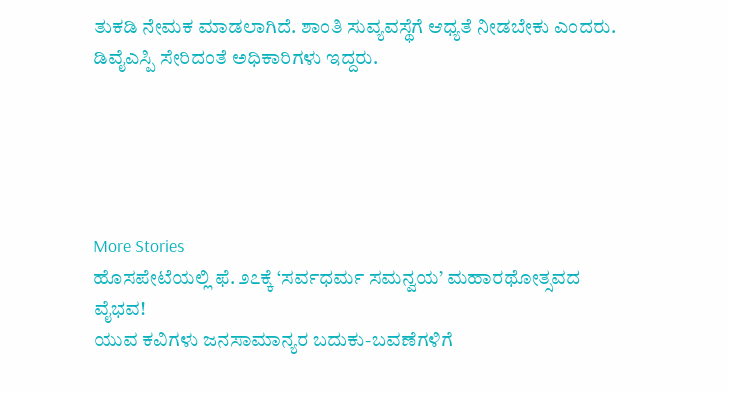ತುಕಡಿ ನೇಮಕ ಮಾಡಲಾಗಿದೆ. ಶಾಂತಿ ಸುವ್ಯವಸ್ಥೆಗೆ ಆಧ್ಯತೆ ನೀಡಬೇಕು ಎಂದರು. ಡಿವೈಎಸ್ಪಿ ಸೇರಿದಂತೆ ಅಧಿಕಾರಿಗಳು ಇದ್ದರು.





More Stories
ಹೊಸಪೇಟೆಯಲ್ಲಿ ಫೆ. ೨೭ಕ್ಕೆ ‘ಸರ್ವಧರ್ಮ ಸಮನ್ವಯ’ ಮಹಾರಥೋತ್ಸವದ ವೈಭವ!
ಯುವ ಕವಿಗಳು ಜನಸಾಮಾನ್ಯರ ಬದುಕು-ಬವಣೆಗಳಿಗೆ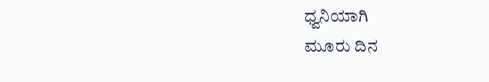ಧ್ವನಿಯಾಗಿ
ಮೂರು ದಿನ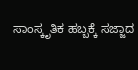ಸಾಂಸ್ಕೃತಿಕ ಹಬ್ಬಕ್ಕೆ ಸಜ್ಜಾದ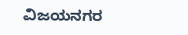ವಿಜಯನಗರ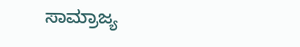ಸಾಮ್ರಾಜ್ಯ